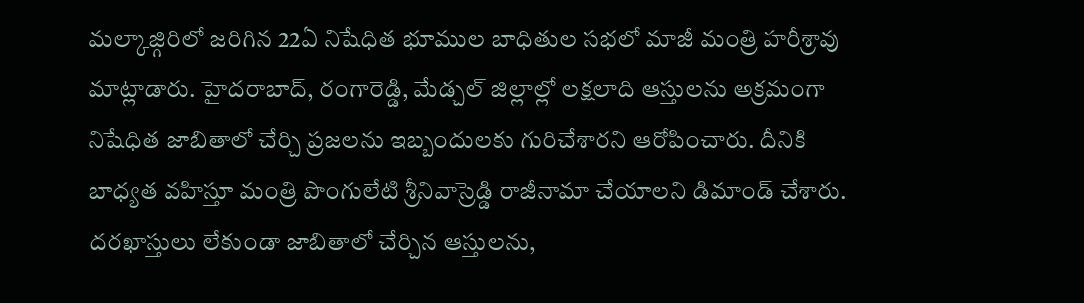మల్కాజ్గిరిలో జరిగిన 22ఏ నిషేధిత భూముల బాధితుల సభలో మాజీ మంత్రి హరీశ్రావు మాట్లాడారు. హైదరాబాద్, రంగారెడ్డి, మేడ్చల్ జిల్లాల్లో లక్షలాది ఆస్తులను అక్రమంగా నిషేధిత జాబితాలో చేర్చి ప్రజలను ఇబ్బందులకు గురిచేశారని ఆరోపించారు. దీనికి బాధ్యత వహిస్తూ మంత్రి పొంగులేటి శ్రీనివాస్రెడ్డి రాజీనామా చేయాలని డిమాండ్ చేశారు. దరఖాస్తులు లేకుండా జాబితాలో చేర్చిన ఆస్తులను,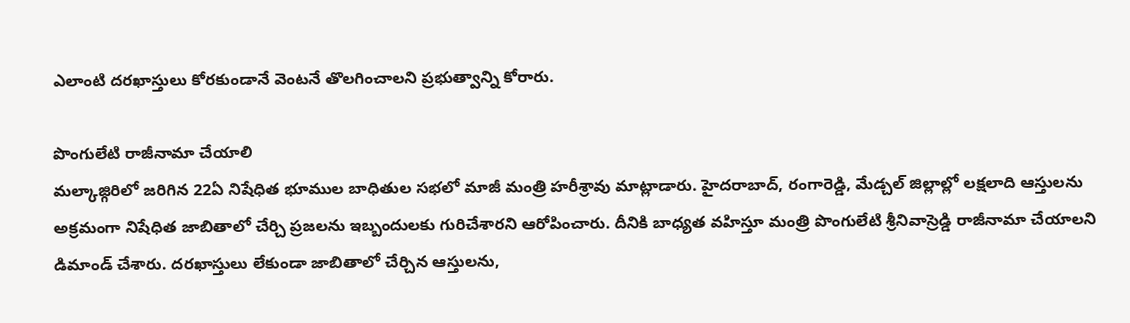ఎలాంటి దరఖాస్తులు కోరకుండానే వెంటనే తొలగించాలని ప్రభుత్వాన్ని కోరారు.

పొంగులేటి రాజీనామా చేయాలి
మల్కాజ్గిరిలో జరిగిన 22ఏ నిషేధిత భూముల బాధితుల సభలో మాజీ మంత్రి హరీశ్రావు మాట్లాడారు. హైదరాబాద్, రంగారెడ్డి, మేడ్చల్ జిల్లాల్లో లక్షలాది ఆస్తులను అక్రమంగా నిషేధిత జాబితాలో చేర్చి ప్రజలను ఇబ్బందులకు గురిచేశారని ఆరోపించారు. దీనికి బాధ్యత వహిస్తూ మంత్రి పొంగులేటి శ్రీనివాస్రెడ్డి రాజీనామా చేయాలని డిమాండ్ చేశారు. దరఖాస్తులు లేకుండా జాబితాలో చేర్చిన ఆస్తులను,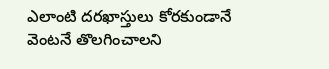ఎలాంటి దరఖాస్తులు కోరకుండానే వెంటనే తొలగించాలని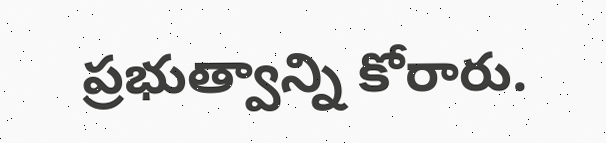ప్రభుత్వాన్ని కోరారు.